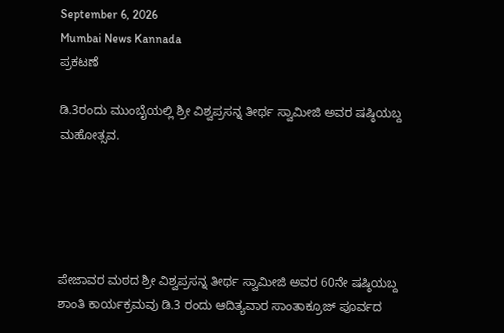September 6, 2026
Mumbai News Kannada
ಪ್ರಕಟಣೆ

ಡಿ.3ರಂದು ಮುಂಬೈಯಲ್ಲಿ ಶ್ರೀ ವಿಶ್ವಪ್ರಸನ್ನ ತೀರ್ಥ ಸ್ವಾಮೀಜಿ ಅವರ ಷಷ್ಠಿಯಬ್ದ ಮಹೋತ್ಸವ.





ಪೇಜಾವರ ಮಠದ ಶ್ರೀ ವಿಶ್ವಪ್ರಸನ್ನ ತೀರ್ಥ ಸ್ವಾಮೀಜಿ ಅವರ 60ನೇ ಷಷ್ಠಿಯಬ್ದ ಶಾಂತಿ ಕಾರ್ಯಕ್ರಮವು ಡಿ.3 ರಂದು ಆದಿತ್ಯವಾರ ಸಾಂತಾಕ್ರೂಜ್ ಪೂರ್ವದ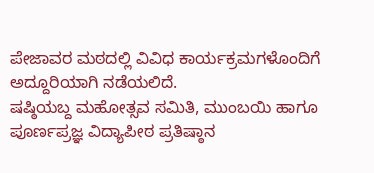ಪೇಜಾವರ ಮಠದಲ್ಲಿ ವಿವಿಧ ಕಾರ್ಯಕ್ರಮಗಳೊಂದಿಗೆ ಅದ್ದೂರಿಯಾಗಿ ನಡೆಯಲಿದೆ.
ಷಷ್ಠಿಯಬ್ದ ಮಹೋತ್ಸವ ಸಮಿತಿ, ಮುಂಬಯಿ ಹಾಗೂ ಪೂರ್ಣಪ್ರಜ್ಞ ವಿದ್ಯಾಪೀಠ ಪ್ರತಿಷ್ಠಾನ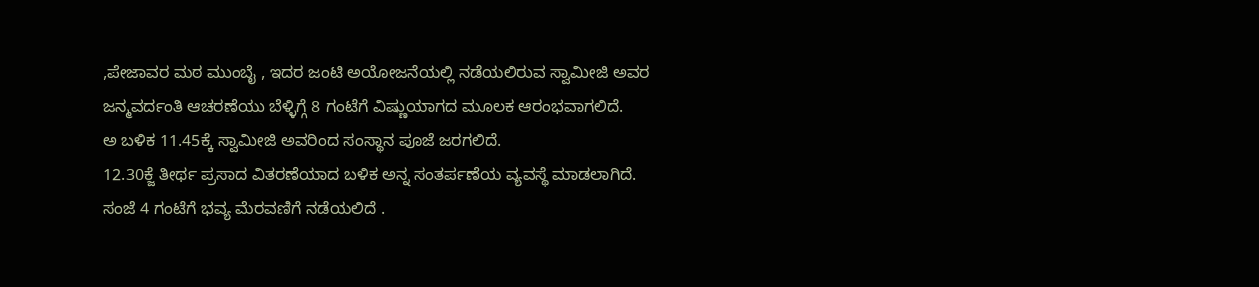,ಪೇಜಾವರ ಮಠ ಮುಂಬೈ , ಇದರ ಜಂಟಿ ಅಯೋಜನೆಯಲ್ಲಿ ನಡೆಯಲಿರುವ ಸ್ವಾಮೀಜಿ ಅವರ ಜನ್ಮವರ್ದಂತಿ ಆಚರಣೆಯು ಬೆಳ್ಳಿಗ್ಗೆ 8 ಗಂಟೆಗೆ ವಿಷ್ಣುಯಾಗದ ಮೂಲಕ ಆರಂಭವಾಗಲಿದೆ.
ಅ ಬಳಿಕ 11.45ಕ್ಕೆ ಸ್ವಾಮೀಜಿ ಅವರಿಂದ ಸಂಸ್ಥಾನ ಪೂಜೆ ಜರಗಲಿದೆ.
12.30ಕ್ಜೆ ತೀರ್ಥ ಪ್ರಸಾದ ವಿತರಣೆಯಾದ ಬಳಿಕ ಅನ್ನ ಸಂತರ್ಪಣೆಯ ವ್ಯವಸ್ಥೆ ಮಾಡಲಾಗಿದೆ.
ಸಂಜೆ 4 ಗಂಟೆಗೆ ಭವ್ಯ ಮೆರವಣಿಗೆ ನಡೆಯಲಿದೆ .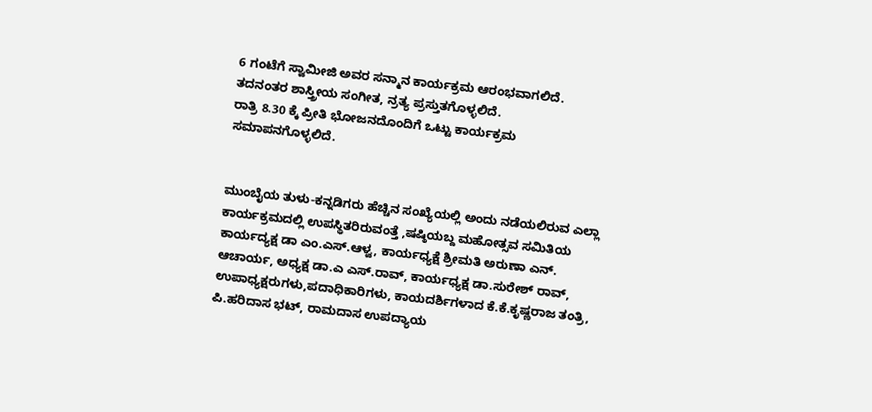6 ಗಂಟೆಗೆ ಸ್ವಾಮೀಜಿ ಅವರ ಸನ್ಮಾನ ಕಾರ್ಯಕ್ರಮ ಆರಂಭವಾಗಲಿದೆ.
ತದನಂತರ ಶಾಸ್ತ್ರೀಯ ಸಂಗೀತ, ನ್ರತ್ಯ ಪ್ರಸ್ತುತಗೊಳ್ಳಲಿದೆ.
ರಾತ್ರಿ 8.30 ಕ್ಕೆ ಪ್ರೀತಿ ಭೋಜನದೊಂದಿಗೆ ಒಟ್ಟು ಕಾರ್ಯಕ್ರಮ ಸಮಾಪನಗೊಳ್ಳಲಿದೆ.


ಮುಂಬೈಯ ತುಳು-ಕನ್ನಡಿಗರು ಹೆಚ್ಚಿನ ಸಂಖ್ಯೆಯಲ್ಲಿ ಅಂದು ನಡೆಯಲಿರುವ ಎಲ್ಲಾ ಕಾರ್ಯಕ್ರಮದಲ್ಲಿ ಉಪಸ್ಥಿತರಿರುವಂತ್ತೆ ,ಷಷ್ಠಿಯಬ್ದ ಮಹೋತ್ಸವ ಸಮಿತಿಯ ಕಾರ್ಯದ್ಯಕ್ಷ ಡಾ ಎಂ.ಎಸ್.ಆಳ್ವ, ಕಾರ್ಯಧ್ಯಕ್ಷೆ ಶ್ರೀಮತಿ ಅರುಣಾ ಎನ್. ಆಚಾರ್ಯ, ಅಧ್ಯಕ್ಷ ಡಾ.ಎ ಎಸ್.ರಾವ್, ಕಾರ್ಯಧ್ಯಕ್ಷ ಡಾ.ಸುರೇಶ್ ರಾವ್, ಉಪಾಧ್ಯಕ್ಷರುಗಳು,ಪದಾಧಿಕಾರಿಗಳು, ಕಾಯದರ್ಶಿಗಳಾದ ಕೆ.ಕೆ.ಕೃಷ್ಣರಾಜ ತಂತ್ರಿ, ಪಿ.ಹರಿದಾಸ ಭಟ್, ರಾಮದಾಸ ಉಪದ್ಯಾಯ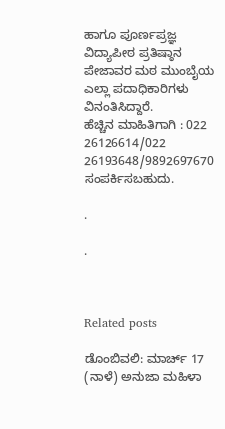ಹಾಗೂ ಪೂರ್ಣಪ್ರಜ್ಞ ವಿದ್ಯಾಪೀಠ ಪ್ರತಿಷ್ಠಾನ ಪೇಜಾವರ ಮಠ ಮುಂಬೈಯ ಎಲ್ಲಾ ಪದಾಧಿಕಾರಿಗಳು ವಿನಂತಿಸಿದ್ದಾರೆ.
ಹೆಚ್ಚಿನ ಮಾಹಿತಿಗಾಗಿ : 022 26126614/022 26193648/9892697670 ಸಂಪರ್ಕಿಸಬಹುದು.

.

.



Related posts

ಡೊಂಬಿವಲಿ: ಮಾರ್ಚ್ 17 (ನಾಳೆ) ಅನುಜಾ ಮಹಿಳಾ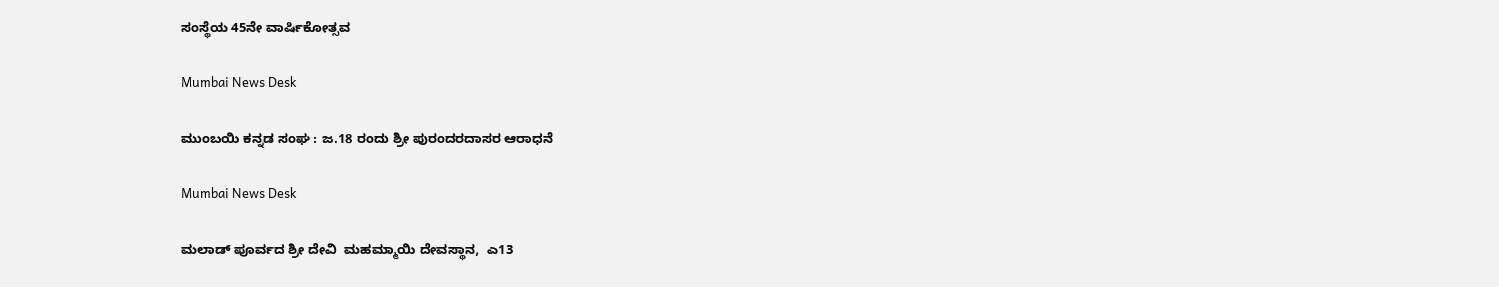ಸಂಸ್ಥೆಯ 45ನೇ ವಾರ್ಷಿಕೋತ್ಸವ

Mumbai News Desk

ಮುಂಬಯಿ ಕನ್ನಡ ಸಂಘ : ಜ.18 ರಂದು ಶ್ರೀ ಪುರಂದರದಾಸರ ಆರಾಧನೆ

Mumbai News Desk

ಮಲಾಡ್ ಪೂರ್ವದ ಶ್ರೀ ದೇವಿ  ಮಹಮ್ಮಾಯಿ ದೇವಸ್ಥಾನ,  ಎ13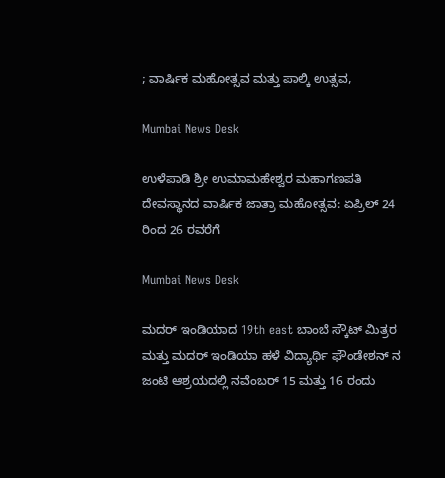; ವಾರ್ಷಿಕ ಮಹೋತ್ಸವ ಮತ್ತು ಪಾಲ್ಕಿ ಉತ್ಸವ,

Mumbai News Desk

ಉಳೆಪಾಡಿ ಶ್ರೀ ಉಮಾಮಹೇಶ್ವರ ಮಹಾಗಣಪತಿ ದೇವಸ್ಥಾನದ ವಾರ್ಷಿಕ ಜಾತ್ರಾ ಮಹೋತ್ಸವ: ಏಪ್ರಿಲ್ 24 ರಿಂದ 26 ರವರೆಗೆ

Mumbai News Desk

ಮದರ್ ಇಂಡಿಯಾದ 19th east ಬಾಂಬೆ ಸ್ಕೌಟ್ ಮಿತ್ರರ ಮತ್ತು ಮದರ್ ಇಂಡಿಯಾ ಹಳೆ ವಿದ್ಯಾರ್ಥಿ ಫೌಂಡೇಶನ್ ನ ಜಂಟಿ ಆಶ್ರಯದಲ್ಲಿ ನವೆಂಬರ್ 15 ಮತ್ತು 16 ರಂದು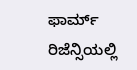ಫಾರ್ಮ್ ರಿಜೆನ್ಸಿಯಲ್ಲಿ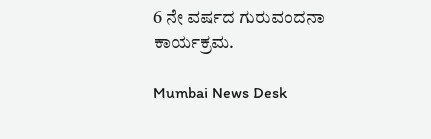6 ನೇ ವರ್ಷದ ಗುರುವಂದನಾ ಕಾರ್ಯಕ್ರಮ.

Mumbai News Desk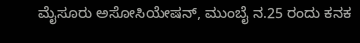ಮೈಸೂರು ಅಸೋಸಿಯೇಷನ್, ಮುಂಬೈ ನ.25 ರಂದು ಕನಕ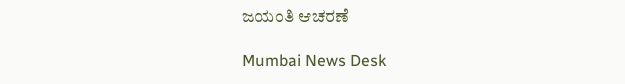ಜಯಂತಿ ಆಚರಣೆ

Mumbai News Desk